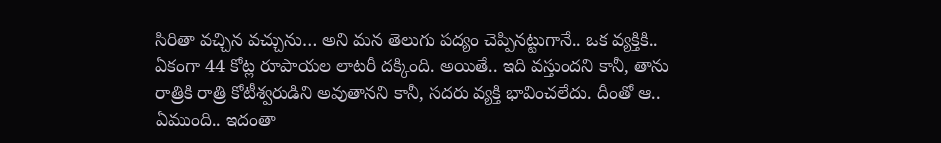సిరితా వచ్చిన వచ్చును… అని మన తెలుగు పద్యం చెప్పినట్టుగానే.. ఒక వ్యక్తికి.. ఏకంగా 44 కోట్ల రూపాయల లాటరీ దక్కింది. అయితే.. ఇది వస్తుందని కానీ, తాను రాత్రికి రాత్రి కోటీశ్వరుడిని అవుతానని కానీ, సదరు వ్యక్తి భావించలేదు. దీంతో ఆ.. ఏముంది.. ఇదంతా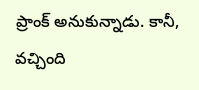ప్రాంక్ అనుకున్నాడు. కానీ, వచ్చింది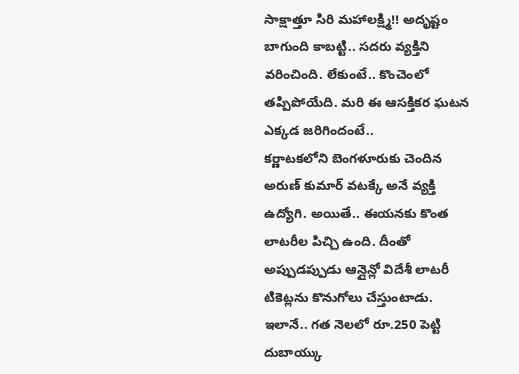సాక్షాత్తూ సిరి మహాలక్ష్మి!! అదృష్టం బాగుంది కాబట్టి.. సదరు వ్యక్తిని వరించింది. లేకుంటే.. కొంచెంలో తప్పిపోయేది. మరి ఈ ఆసక్తికర ఘటన ఎక్కడ జరిగిందంటే..
కర్ణాటకలోని బెంగళూరుకు చెందిన అరుణ్ కుమార్ వటక్కే అనే వ్యక్తి ఉద్యోగి. అయితే.. ఈయనకు కొంత లాటరీల పిచ్చి ఉంది. దీంతో అప్పుడప్పుడు ఆన్లైన్లో విదేశీ లాటరీ టికెట్లను కొనుగోలు చేస్తుంటాడు. ఇలానే.. గత నెలలో రూ.250 పెట్టి దుబాయ్కు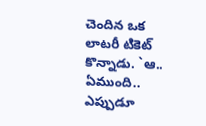చెందిన ఒక లాటరీ టికెట్ కొన్నాడు. `ఆ.. ఏముంది.. ఎప్పుడూ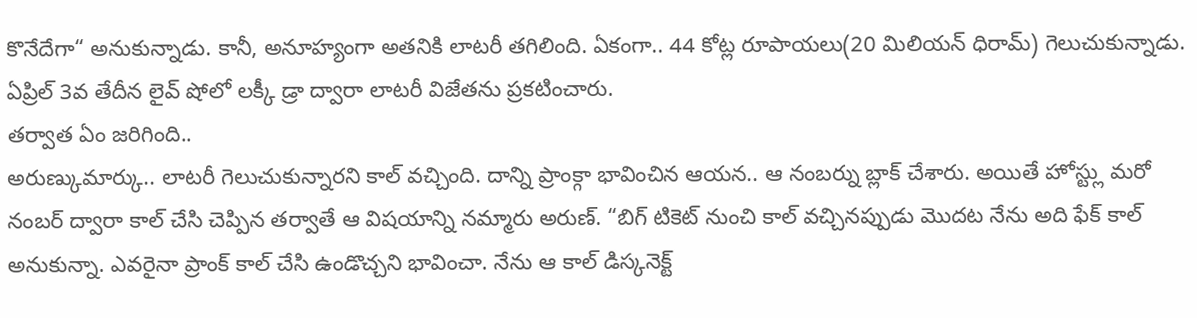కొనేదేగా“ అనుకున్నాడు. కానీ, అనూహ్యంగా అతనికి లాటరీ తగిలింది. ఏకంగా.. 44 కోట్ల రూపాయలు(20 మిలియన్ ధిరామ్) గెలుచుకున్నాడు. ఏప్రిల్ 3వ తేదీన లైవ్ షోలో లక్కీ డ్రా ద్వారా లాటరీ విజేతను ప్రకటించారు.
తర్వాత ఏం జరిగింది..
అరుణ్కుమార్కు.. లాటరీ గెలుచుకున్నారని కాల్ వచ్చింది. దాన్ని ప్రాంక్గా భావించిన ఆయన.. ఆ నంబర్ను బ్లాక్ చేశారు. అయితే హోస్ట్లు మరో నంబర్ ద్వారా కాల్ చేసి చెప్పిన తర్వాతే ఆ విషయాన్ని నమ్మారు అరుణ్. “బిగ్ టికెట్ నుంచి కాల్ వచ్చినప్పుడు మొదట నేను అది ఫేక్ కాల్ అనుకున్నా. ఎవరైనా ప్రాంక్ కాల్ చేసి ఉండొచ్చని భావించా. నేను ఆ కాల్ డిస్కనెక్ట్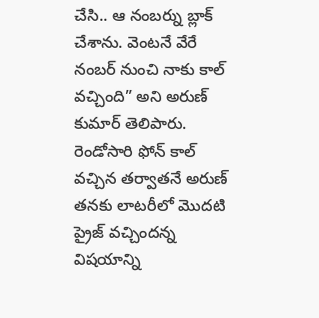చేసి.. ఆ నంబర్ను బ్లాక్ చేశాను. వెంటనే వేరే నంబర్ నుంచి నాకు కాల్ వచ్చింది” అని అరుణ్ కుమార్ తెలిపారు.
రెండోసారి ఫోన్ కాల్ వచ్చిన తర్వాతనే అరుణ్ తనకు లాటరీలో మొదటి ప్రైజ్ వచ్చిందన్న విషయాన్ని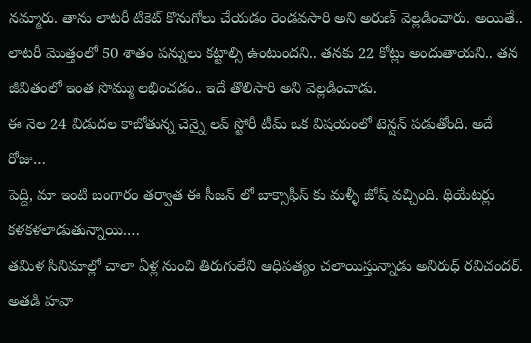నమ్మారు. తాను లాటరీ టికెట్ కొనుగోలు చేయడం రెండవసారి అని అరుణ్ వెల్లడించారు. అయితే.. లాటరీ మొత్తంలో 50 శాతం పన్నులు కట్టాల్సి ఉంటుందని.. తనకు 22 కోట్లు అందుతాయని.. తన జీవితంలో ఇంత సొమ్ము లభించడం.. ఇదే తొలిసారి అని వెల్లడించాడు.
ఈ నెల 24 విడుదల కాబోతున్న చెన్నై లవ్ స్టోరీ టీమ్ ఒక విషయంలో టెన్షన్ పడుతోంది. అదే రోజు…
పెద్ది, మా ఇంటి బంగారం తర్వాత ఈ సీజన్ లో బాక్సాఫీస్ కు మళ్ళీ జోష్ వచ్చింది. థియేటర్లు కళకళలాడుతున్నాయి.…
తమిళ సినిమాల్లో చాలా ఏళ్ల నుంచి తిరుగులేని ఆధిపత్యం చలాయిస్తున్నాడు అనిరుధ్ రవిచందర్. అతడి హవా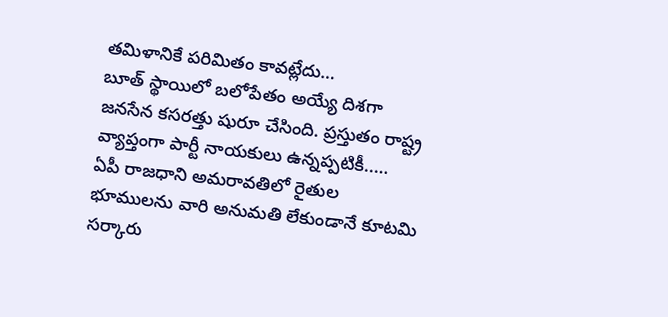తమిళానికే పరిమితం కావట్లేదు…
బూత్ స్థాయిలో బలోపేతం అయ్యే దిశగా జనసేన కసరత్తు షురూ చేసింది. ప్రస్తుతం రాష్ట్ర వ్యాప్తంగా పార్టీ నాయకులు ఉన్నప్పటికీ..…
ఏపీ రాజధాని అమరావతిలో రైతుల భూములను వారి అనుమతి లేకుండానే కూటమి సర్కారు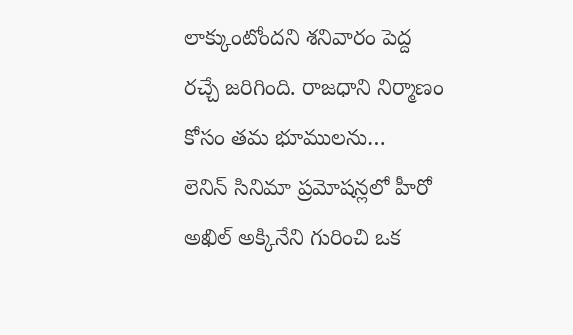లాక్కుంటోందని శనివారం పెద్ద రచ్చే జరిగింది. రాజధాని నిర్మాణం కోసం తమ భూములను…
లెనిన్ సినిమా ప్రమోషన్లలో హీరో అఖిల్ అక్కినేని గురించి ఒక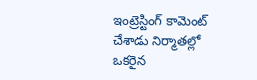ఇంట్రెస్టింగ్ కామెంట్ చేశాడు నిర్మాతల్లో ఒకరైన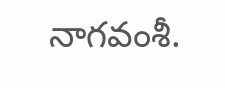నాగవంశీ.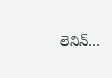లెనిన్…